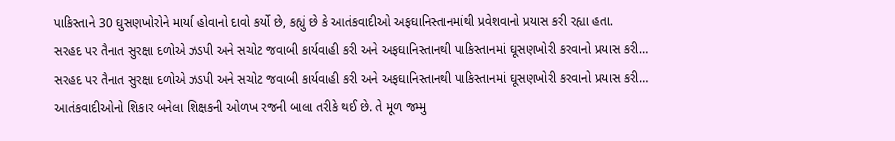પાકિસ્તાને 30 ઘુસણખોરોને માર્યા હોવાનો દાવો કર્યો છે, કહ્યું છે કે આતંકવાદીઓ અફઘાનિસ્તાનમાંથી પ્રવેશવાનો પ્રયાસ કરી રહ્યા હતા.
સરહદ પર તૈનાત સુરક્ષા દળોએ ઝડપી અને સચોટ જવાબી કાર્યવાહી કરી અને અફઘાનિસ્તાનથી પાકિસ્તાનમાં ઘૂસણખોરી કરવાનો પ્રયાસ કરી…
સરહદ પર તૈનાત સુરક્ષા દળોએ ઝડપી અને સચોટ જવાબી કાર્યવાહી કરી અને અફઘાનિસ્તાનથી પાકિસ્તાનમાં ઘૂસણખોરી કરવાનો પ્રયાસ કરી…
આતંકવાદીઓનો શિકાર બનેલા શિક્ષકની ઓળખ રજની બાલા તરીકે થઈ છે. તે મૂળ જમ્મુ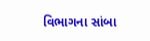વિભાગના સાંબા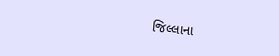જિલ્લાના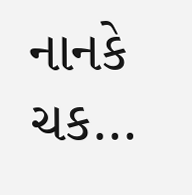નાનકે ચક…